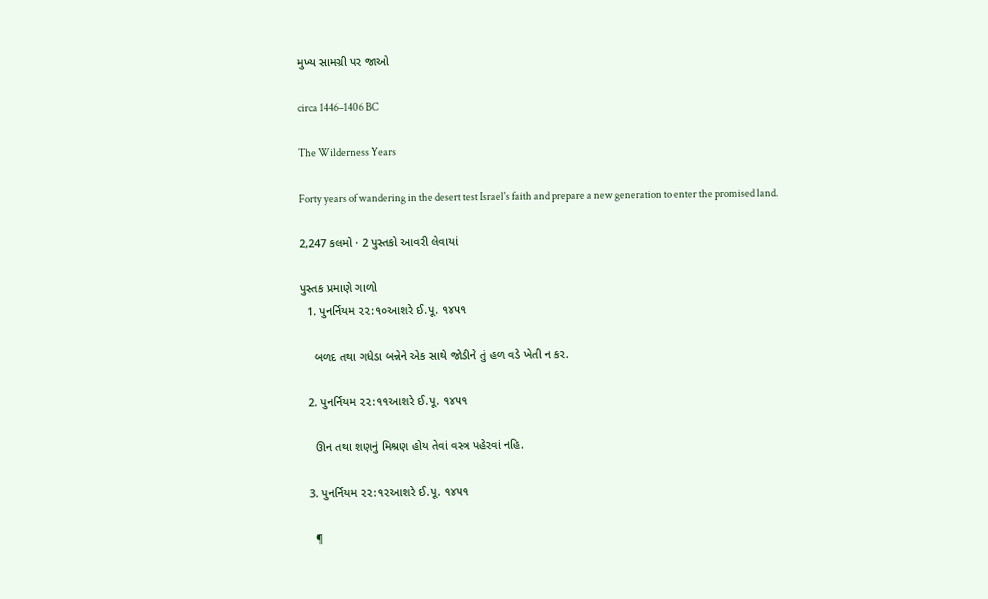મુખ્ય સામગ્રી પર જાઓ

circa 1446–1406 BC

The Wilderness Years

Forty years of wandering in the desert test Israel's faith and prepare a new generation to enter the promised land.

2,247 કલમો · 2 પુસ્તકો આવરી લેવાયાં

પુસ્તક પ્રમાણે ગાળો
  1. પુનર્નિયમ ૨૨:૧૦આશરે ઈ.પૂ. ૧૪૫૧

    બળદ તથા ગધેડા બન્નેને એક સાથે જોડીને તું હળ વડે ખેતી ન કર.

  2. પુનર્નિયમ ૨૨:૧૧આશરે ઈ.પૂ. ૧૪૫૧

    ઊન તથા શણનું મિશ્રણ હોય તેવાં વસ્ત્ર પહેરવાં નહિ.

  3. પુનર્નિયમ ૨૨:૧૨આશરે ઈ.પૂ. ૧૪૫૧

    ¶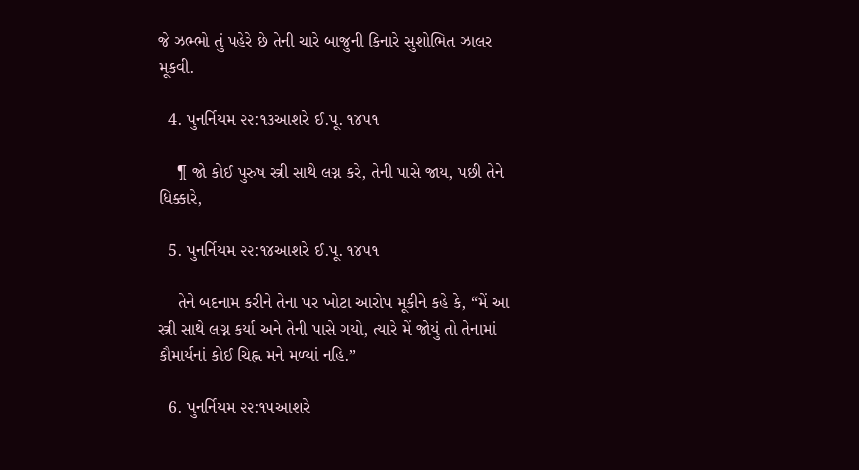જે ઝભ્ભો તું પહેરે છે તેની ચારે બાજુની કિનારે સુશોભિત ઝાલર મૂકવી.

  4. પુનર્નિયમ ૨૨:૧૩આશરે ઈ.પૂ. ૧૪૫૧

    ¶ જો કોઈ પુરુષ સ્ત્રી સાથે લગ્ન કરે, તેની પાસે જાય, પછી તેને ધિક્કારે,

  5. પુનર્નિયમ ૨૨:૧૪આશરે ઈ.પૂ. ૧૪૫૧

    તેને બદનામ કરીને તેના પર ખોટા આરોપ મૂકીને કહે કે, “મેં આ સ્ત્રી સાથે લગ્ન કર્યા અને તેની પાસે ગયો, ત્યારે મેં જોયું તો તેનામાં કૌમાર્યનાં કોઈ ચિહ્ન મને મળ્યાં નહિ.”

  6. પુનર્નિયમ ૨૨:૧૫આશરે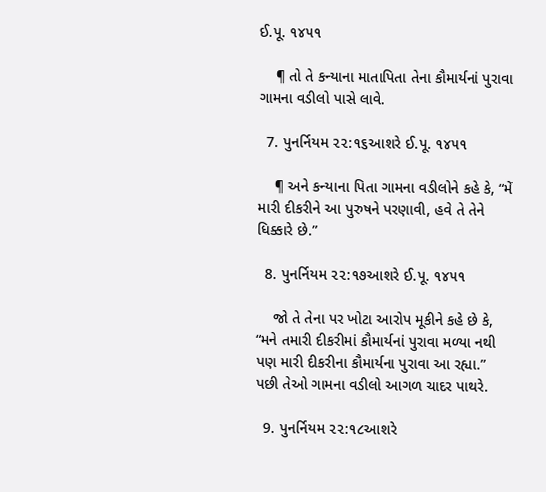ઈ.પૂ. ૧૪૫૧

    ¶ તો તે કન્યાના માતાપિતા તેના કૌમાર્યનાં પુરાવા ગામના વડીલો પાસે લાવે.

  7. પુનર્નિયમ ૨૨:૧૬આશરે ઈ.પૂ. ૧૪૫૧

    ¶ અને કન્યાના પિતા ગામના વડીલોને કહે કે, “મેં મારી દીકરીને આ પુરુષને પરણાવી, હવે તે તેને ધિક્કારે છે.”

  8. પુનર્નિયમ ૨૨:૧૭આશરે ઈ.પૂ. ૧૪૫૧

    જો તે તેના પર ખોટા આરોપ મૂકીને કહે છે કે, “મને તમારી દીકરીમાં કૌમાર્યનાં પુરાવા મળ્યા નથી પણ મારી દીકરીના કૌમાર્યના પુરાવા આ રહ્યા.” પછી તેઓ ગામના વડીલો આગળ ચાદર પાથરે.

  9. પુનર્નિયમ ૨૨:૧૮આશરે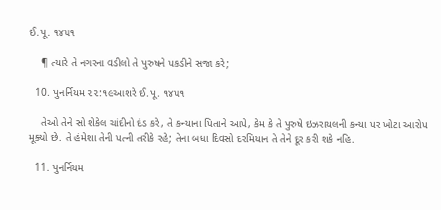ઈ.પૂ. ૧૪૫૧

    ¶ ત્યારે તે નગરના વડીલો તે પુરુષને પકડીને સજા કરે;

  10. પુનર્નિયમ ૨૨:૧૯આશરે ઈ.પૂ. ૧૪૫૧

    તેઓ તેને સો શેકેલ ચાંદીનો દંડ કરે, તે કન્યાના પિતાને આપે, કેમ કે તે પુરુષે ઇઝરાયલની કન્યા પર ખોટા આરોપ મૂક્યો છે. તે હંમેશા તેની પત્ની તરીકે રહે; તેના બધા દિવસો દરમિયાન તે તેને દૂર કરી શકે નહિ.

  11. પુનર્નિયમ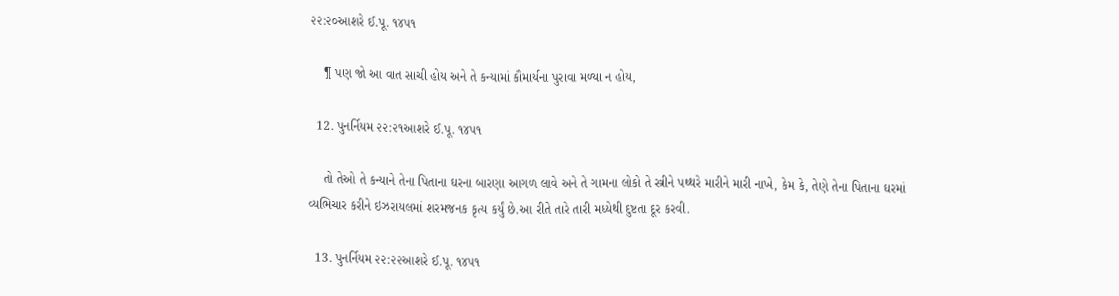૨૨:૨૦આશરે ઈ.પૂ. ૧૪૫૧

    ¶ પણ જો આ વાત સાચી હોય અને તે કન્યામાં કૌમાર્યના પુરાવા મળ્યા ન હોય,

  12. પુનર્નિયમ ૨૨:૨૧આશરે ઈ.પૂ. ૧૪૫૧

    તો તેઓ તે કન્યાને તેના પિતાના ઘરના બારણા આગળ લાવે અને તે ગામના લોકો તે સ્ત્રીને પથ્થરે મારીને મારી નાખે, કેમ કે, તેણે તેના પિતાના ઘરમાં વ્યભિચાર કરીને ઇઝરાયલમાં શરમજનક કૃત્ય કર્યું છે.આ રીતે તારે તારી મધ્યેથી દુષ્ટતા દૂર કરવી.

  13. પુનર્નિયમ ૨૨:૨૨આશરે ઈ.પૂ. ૧૪૫૧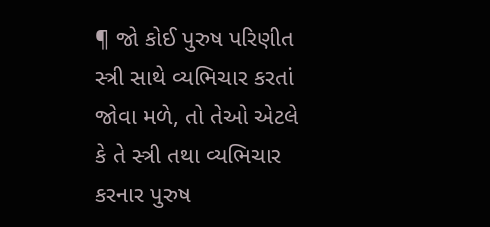¶ જો કોઈ પુરુષ પરિણીત સ્ત્રી સાથે વ્યભિચાર કરતાં જોવા મળે, તો તેઓ એટલે કે તે સ્ત્રી તથા વ્યભિચાર કરનાર પુરુષ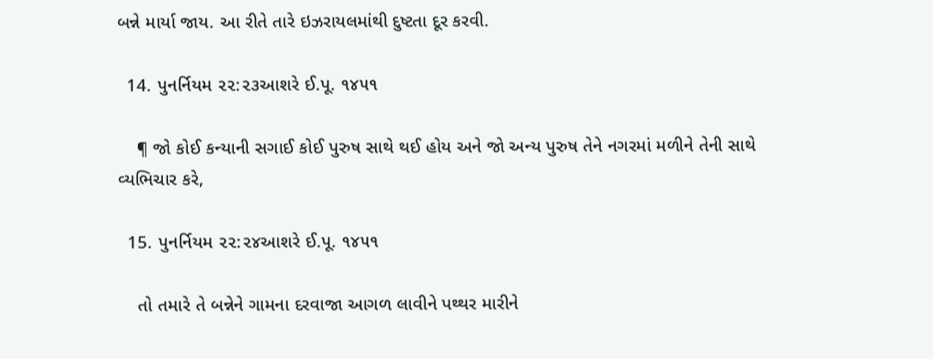બન્ને માર્યા જાય. આ રીતે તારે ઇઝરાયલમાંથી દુષ્ટતા દૂર કરવી.

  14. પુનર્નિયમ ૨૨:૨૩આશરે ઈ.પૂ. ૧૪૫૧

    ¶ જો કોઈ કન્યાની સગાઈ કોઈ પુરુષ સાથે થઈ હોય અને જો અન્ય પુરુષ તેને નગરમાં મળીને તેની સાથે વ્યભિચાર કરે,

  15. પુનર્નિયમ ૨૨:૨૪આશરે ઈ.પૂ. ૧૪૫૧

    તો તમારે તે બન્નેને ગામના દરવાજા આગળ લાવીને પથ્થર મારીને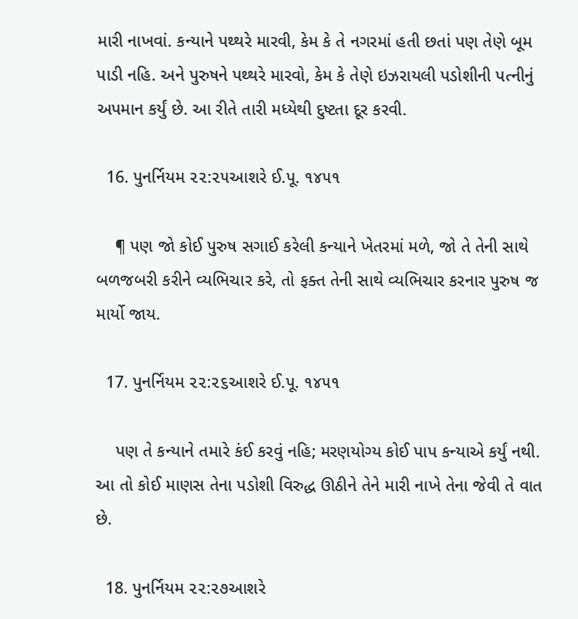મારી નાખવાં. કન્યાને પથ્થરે મારવી, કેમ કે તે નગરમાં હતી છતાં પણ તેણે બૂમ પાડી નહિ. અને પુરુષને પથ્થરે મારવો, કેમ કે તેણે ઇઝરાયલી પડોશીની પત્નીનું અપમાન કર્યું છે. આ રીતે તારી મધ્યેથી દુષ્ટતા દૂર કરવી.

  16. પુનર્નિયમ ૨૨:૨૫આશરે ઈ.પૂ. ૧૪૫૧

    ¶ પણ જો કોઈ પુરુષ સગાઈ કરેલી કન્યાને ખેતરમાં મળે, જો તે તેની સાથે બળજબરી કરીને વ્યભિચાર કરે, તો ફક્ત તેની સાથે વ્યભિચાર કરનાર પુરુષ જ માર્યો જાય.

  17. પુનર્નિયમ ૨૨:૨૬આશરે ઈ.પૂ. ૧૪૫૧

    પણ તે કન્યાને તમારે કંઈ કરવું નહિ; મરણયોગ્ય કોઈ પાપ કન્યાએ કર્યું નથી. આ તો કોઈ માણસ તેના પડોશી વિરુદ્ધ ઊઠીને તેને મારી નાખે તેના જેવી તે વાત છે.

  18. પુનર્નિયમ ૨૨:૨૭આશરે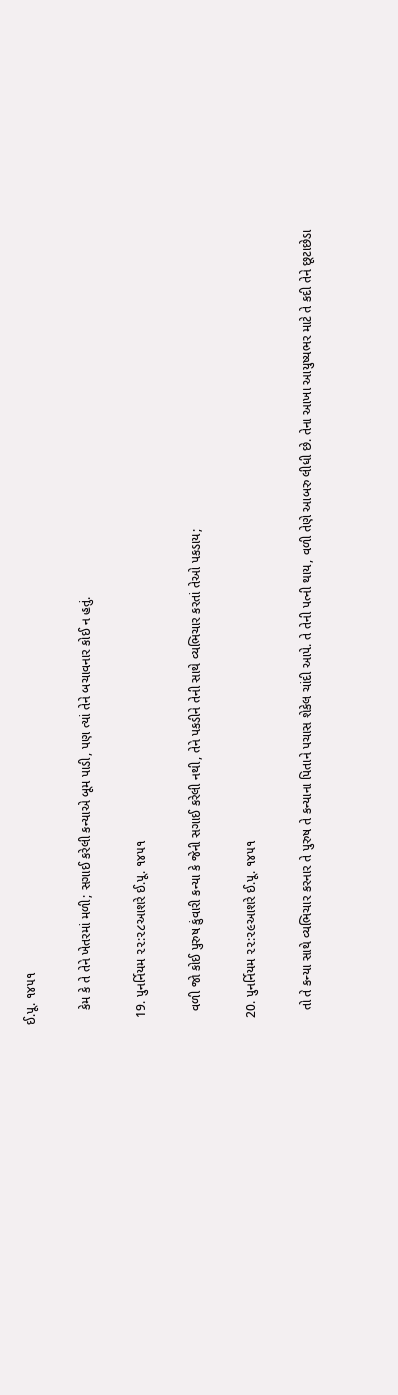ઈ.પૂ. ૧૪૫૧

    કેમ કે તે તેને ખેતરમાં મળી; સગાઈ કરેલી કન્યાએ બૂમ પાડી, પણ ત્યાં તેને બચાવનાર કોઈ ન હતું.

  19. પુનર્નિયમ ૨૨:૨૮આશરે ઈ.પૂ. ૧૪૫૧

    વળી જો કોઈ પુરુષ કુંવારી કન્યા કે જેની સગાઈ કરેલી નથી, તેને પકડીને તેની સાથે વ્યભિચાર કરતાં તેઓ પકડાય;

  20. પુનર્નિયમ ૨૨:૨૯આશરે ઈ.પૂ. ૧૪૫૧

    તો તે કન્યા સાથે વ્યભિચાર કરનાર તે પુરુષ તે કન્યાના પિતાને પચાસ શેકેલ ચાંદી આપે. તે તેની પત્ની થાય, વળી તેણે આબરુ લીધી છે. તેના આખા આયુષ્યભર માટે તે કદી તેને છૂટાછેડા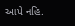આપે નહિ.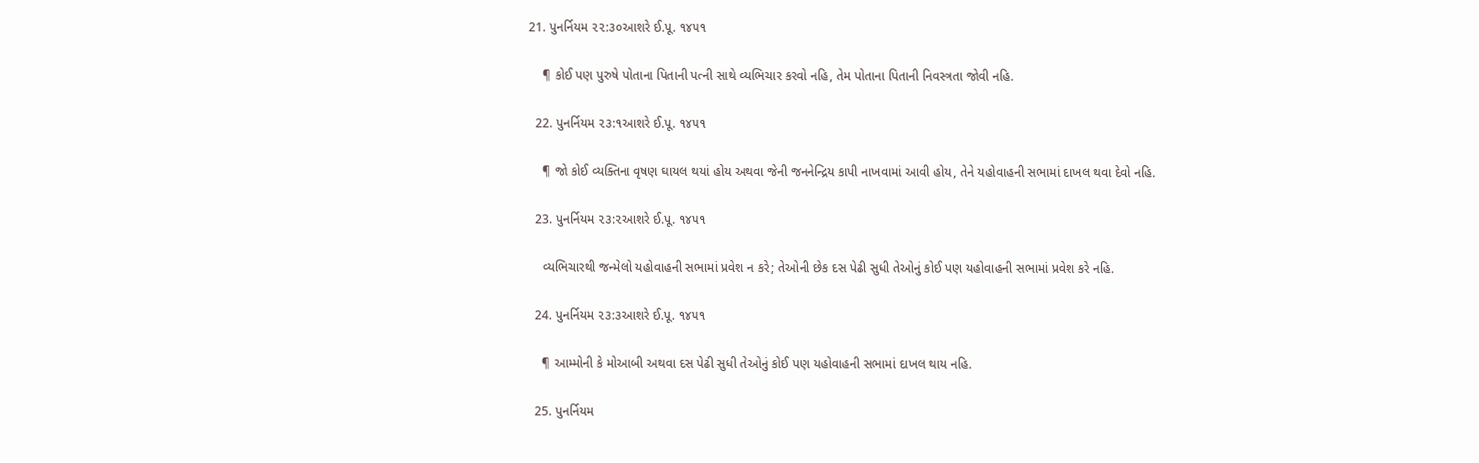21. પુનર્નિયમ ૨૨:૩૦આશરે ઈ.પૂ. ૧૪૫૧

    ¶ કોઈ પણ પુરુષે પોતાના પિતાની પત્ની સાથે વ્યભિચાર કરવો નહિ, તેમ પોતાના પિતાની નિવસ્ત્રતા જોવી નહિ.

  22. પુનર્નિયમ ૨૩:૧આશરે ઈ.પૂ. ૧૪૫૧

    ¶ જો કોઈ વ્યક્તિના વૃષણ ઘાયલ થયાં હોય અથવા જેની જનનેન્દ્રિય કાપી નાખવામાં આવી હોય, તેને યહોવાહની સભામાં દાખલ થવા દેવો નહિ.

  23. પુનર્નિયમ ૨૩:૨આશરે ઈ.પૂ. ૧૪૫૧

    વ્યભિચારથી જન્મેલો યહોવાહની સભામાં પ્રવેશ ન કરે; તેઓની છેક દસ પેઢી સુધી તેઓનું કોઈ પણ યહોવાહની સભામાં પ્રવેશ કરે નહિ.

  24. પુનર્નિયમ ૨૩:૩આશરે ઈ.પૂ. ૧૪૫૧

    ¶ આમ્મોની કે મોઆબી અથવા દસ પેઢી સુધી તેઓનું કોઈ પણ યહોવાહની સભામાં દાખલ થાય નહિ.

  25. પુનર્નિયમ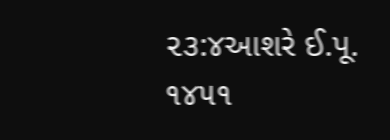૨૩:૪આશરે ઈ.પૂ. ૧૪૫૧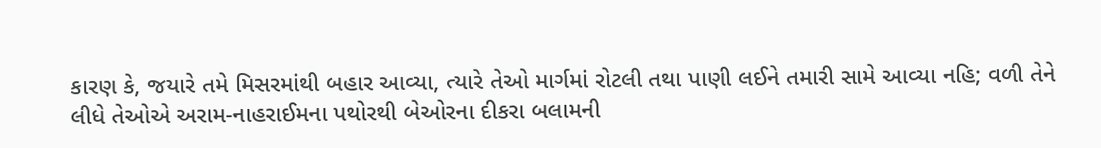કારણ કે, જયારે તમે મિસરમાંથી બહાર આવ્યા, ત્યારે તેઓ માર્ગમાં રોટલી તથા પાણી લઈને તમારી સામે આવ્યા નહિ; વળી તેને લીધે તેઓએ અરામ-નાહરાઈમના પથોરથી બેઓરના દીકરા બલામની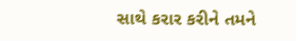સાથે કરાર કરીને તમને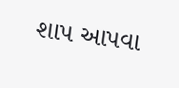શાપ આપવા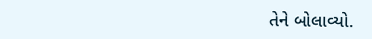તેને બોલાવ્યો.